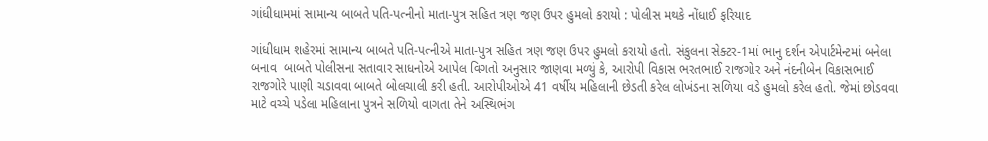ગાંધીધામમાં સામાન્ય બાબતે પતિ-પત્નીનો માતા-પુત્ર સહિત ત્રણ જણ ઉપર હુમલો કરાયો : પોલીસ મથકે નોંધાઈ ફરિયાદ

ગાંધીધામ શહેરમાં સામાન્ય બાબતે પતિ-પત્નીએ માતા-પુત્ર સહિત ત્રણ જણ ઉપર હુમલો કરાયો હતો. સંકુલના સેક્ટર-1માં ભાનુ દર્શન એપાર્ટમેન્ટમાં બનેલા બનાવ  બાબતે પોલીસના સતાવાર સાધનોએ આપેલ વિગતો અનુસાર જાણવા મળ્યું કે, આરોપી વિકાસ ભરતભાઈ રાજગોર અને નંદનીબેન વિકાસભાઈ રાજગોરે પાણી ચડાવવા બાબતે બોલચાલી કરી હતી. આરોપીઓએ 41 વર્ષીય મહિલાની છેડતી કરેલ લોખંડના સળિયા વડે હુમલો કરેલ હતો. જેમાં છોડવવા માટે વચ્ચે પડેલા મહિલાના પુત્રને સળિયો વાગતા તેને અસ્થિભંગ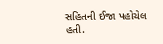સહિતની ઈજા પહોચેલ હતી.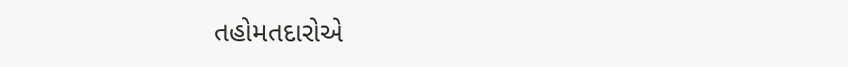તહોમતદારોએ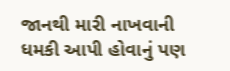જાનથી મારી નાખવાની ધમકી આપી હોવાનું પણ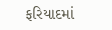ફરિયાદમાં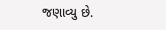જણાવ્યુ છે.